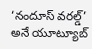‘నందూస్ వరల్డ్’ అనే యూట్యూబ్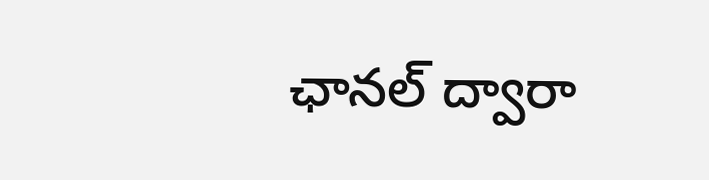ఛానల్ ద్వారా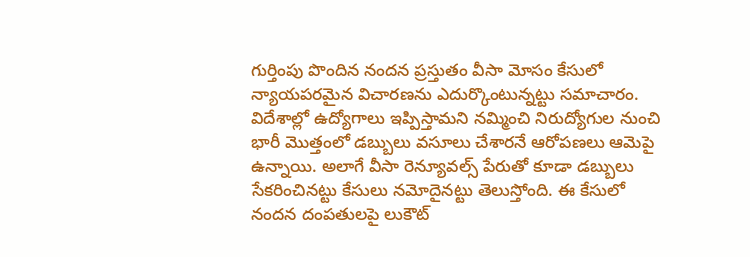గుర్తింపు పొందిన నందన ప్రస్తుతం వీసా మోసం కేసులో న్యాయపరమైన విచారణను ఎదుర్కొంటున్నట్టు సమాచారం. విదేశాల్లో ఉద్యోగాలు ఇప్పిస్తామని నమ్మించి నిరుద్యోగుల నుంచి భారీ మొత్తంలో డబ్బులు వసూలు చేశారనే ఆరోపణలు ఆమెపై ఉన్నాయి. అలాగే వీసా రెన్యూవల్స్ పేరుతో కూడా డబ్బులు సేకరించినట్టు కేసులు నమోదైనట్టు తెలుస్తోంది. ఈ కేసులో నందన దంపతులపై లుకౌట్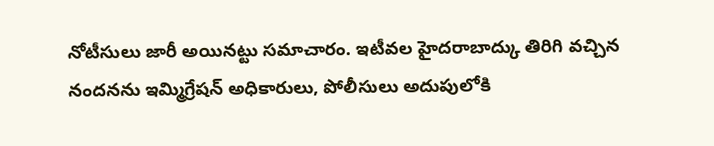నోటీసులు జారీ అయినట్టు సమాచారం. ఇటీవల హైదరాబాద్కు తిరిగి వచ్చిన నందనను ఇమ్మిగ్రేషన్ అధికారులు, పోలీసులు అదుపులోకి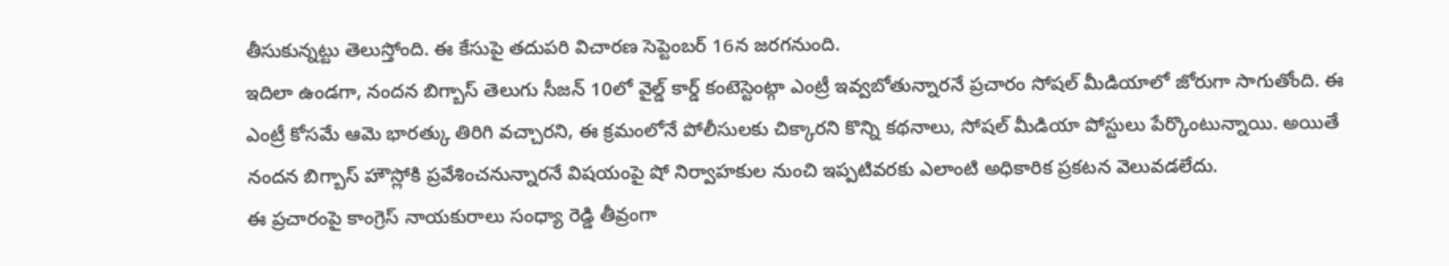తీసుకున్నట్టు తెలుస్తోంది. ఈ కేసుపై తదుపరి విచారణ సెప్టెంబర్ 16న జరగనుంది.
ఇదిలా ఉండగా, నందన బిగ్బాస్ తెలుగు సీజన్ 10లో వైల్డ్ కార్డ్ కంటెస్టెంట్గా ఎంట్రీ ఇవ్వబోతున్నారనే ప్రచారం సోషల్ మీడియాలో జోరుగా సాగుతోంది. ఈ ఎంట్రీ కోసమే ఆమె భారత్కు తిరిగి వచ్చారని, ఈ క్రమంలోనే పోలీసులకు చిక్కారని కొన్ని కథనాలు, సోషల్ మీడియా పోస్టులు పేర్కొంటున్నాయి. అయితే నందన బిగ్బాస్ హౌస్లోకి ప్రవేశించనున్నారనే విషయంపై షో నిర్వాహకుల నుంచి ఇప్పటివరకు ఎలాంటి అధికారిక ప్రకటన వెలువడలేదు.
ఈ ప్రచారంపై కాంగ్రెస్ నాయకురాలు సంధ్యా రెడ్డి తీవ్రంగా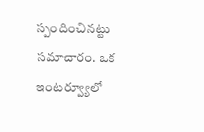స్పందించినట్టు సమాచారం. ఒక ఇంటర్వ్యూలో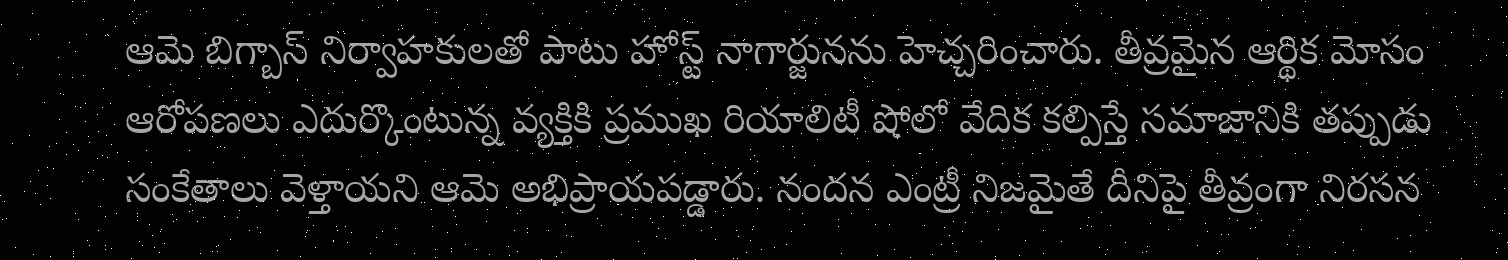ఆమె బిగ్బాస్ నిర్వాహకులతో పాటు హోస్ట్ నాగార్జునను హెచ్చరించారు. తీవ్రమైన ఆర్థిక మోసం ఆరోపణలు ఎదుర్కొంటున్న వ్యక్తికి ప్రముఖ రియాలిటీ షోలో వేదిక కల్పిస్తే సమాజానికి తప్పుడు సంకేతాలు వెళ్తాయని ఆమె అభిప్రాయపడ్డారు. నందన ఎంట్రీ నిజమైతే దీనిపై తీవ్రంగా నిరసన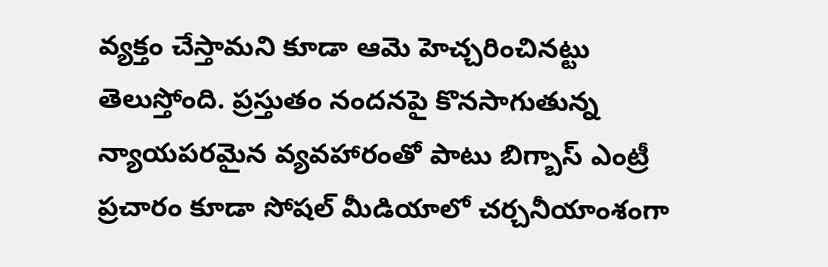వ్యక్తం చేస్తామని కూడా ఆమె హెచ్చరించినట్టు తెలుస్తోంది. ప్రస్తుతం నందనపై కొనసాగుతున్న న్యాయపరమైన వ్యవహారంతో పాటు బిగ్బాస్ ఎంట్రీ ప్రచారం కూడా సోషల్ మీడియాలో చర్చనీయాంశంగా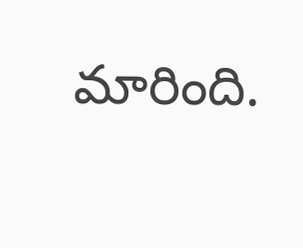మారింది.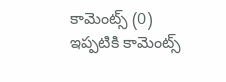కామెంట్స్ (0)
ఇప్పటికి కామెంట్స్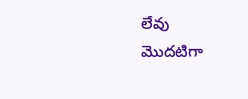లేవు
మొదటిగా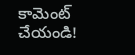కామెంట్ చేయండి!